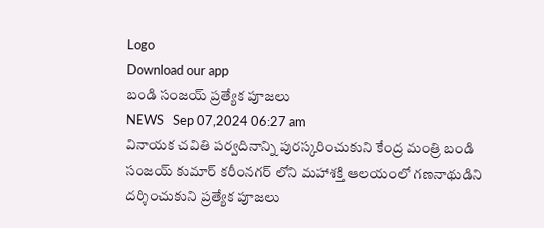Logo
Download our app
బండి సంజయ్ ప్రత్యేక పూజలు
NEWS   Sep 07,2024 06:27 am
వినాయక చవితి పర్వదినాన్ని పురస్కరించుకుని కేంద్ర మంత్రి బండి సంజయ్ కుమార్ కరీంనగర్ లోని మహాశక్తి ఆలయంలో గణనాథుడిని దర్శించుకుని ప్రత్యేక పూజలు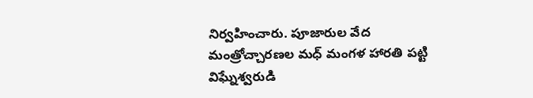నిర్వహించారు. పూజారుల వేద మంత్రోచ్చారణల మధ్ మంగళ హారతి పట్టి విఘ్నేశ్వరుడి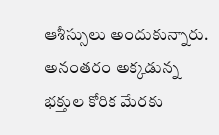ఆశీస్సులు అందుకున్నారు. అనంతరం అక్కడున్న భక్తుల కోరిక మేరకు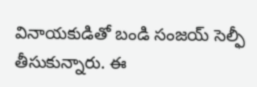వినాయకుడితో బండి సంజయ్ సెల్ఫీ తీసుకున్నారు. ఈ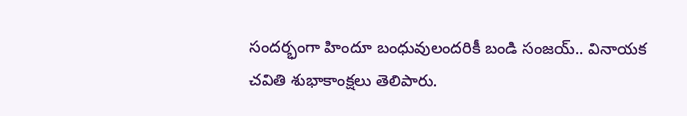సందర్భంగా హిందూ బంధువులందరికీ బండి సంజయ్.. వినాయక చవితి శుభాకాంక్షలు తెలిపారు.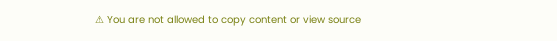⚠ You are not allowed to copy content or view source